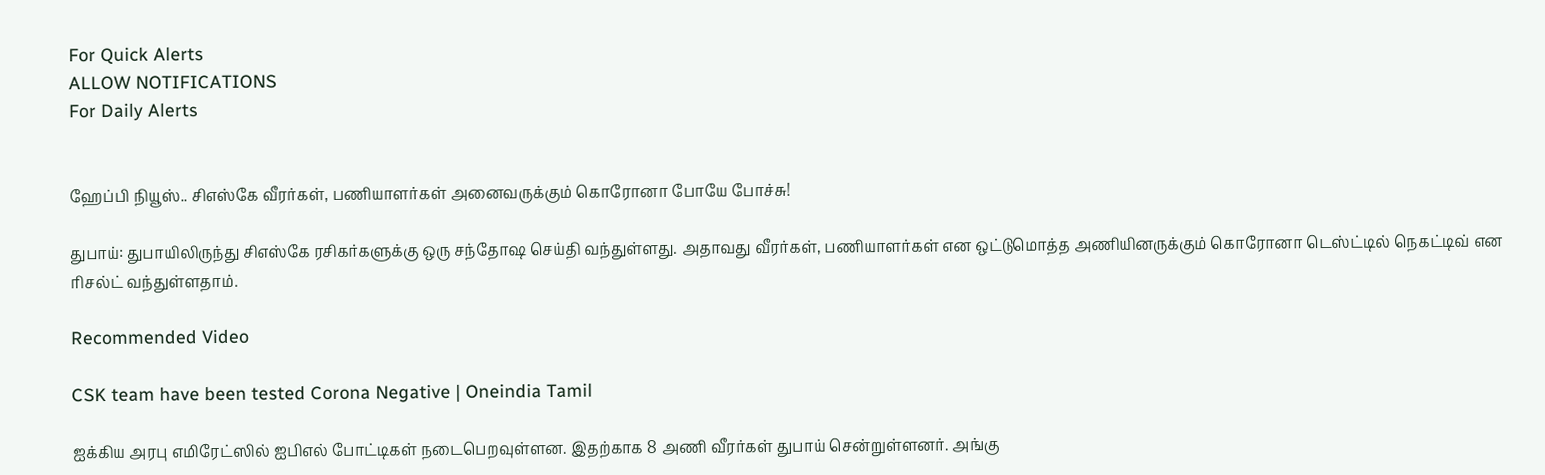For Quick Alerts
ALLOW NOTIFICATIONS
For Daily Alerts


ஹேப்பி நியூஸ்.. சிஎஸ்கே வீரர்கள், பணியாளர்கள் அனைவருக்கும் கொரோனா போயே போச்சு!

துபாய்: துபாயிலிருந்து சிஎஸ்கே ரசிகர்களுக்கு ஒரு சந்தோஷ செய்தி வந்துள்ளது. அதாவது வீரர்கள், பணியாளர்கள் என ஒட்டுமொத்த அணியினருக்கும் கொரோனா டெஸ்ட்டில் நெகட்டிவ் என ரிசல்ட் வந்துள்ளதாம்.

Recommended Video

CSK team have been tested Corona Negative | Oneindia Tamil

ஐக்கிய அரபு எமிரேட்ஸில் ஐபிஎல் போட்டிகள் நடைபெறவுள்ளன. இதற்காக 8 அணி வீரர்கள் துபாய் சென்றுள்ளனர். அங்கு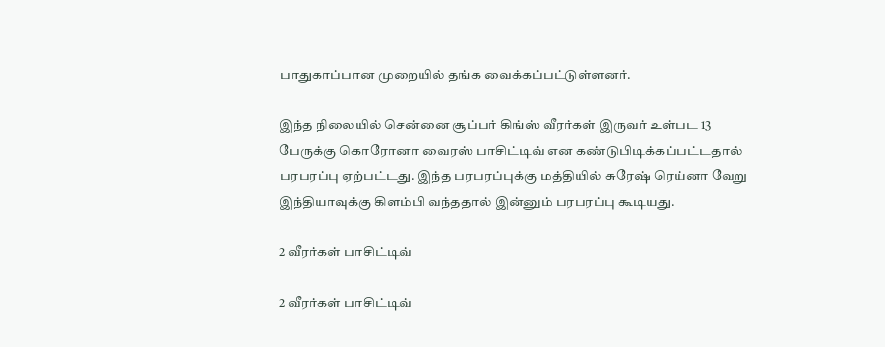பாதுகாப்பான முறையில் தங்க வைக்கப்பட்டுள்ளனர்.

இந்த நிலையில் சென்னை சூப்பர் கிங்ஸ் வீரர்கள் இருவர் உள்பட 13 பேருக்கு கொரோனா வைரஸ் பாசிட்டிவ் என கண்டுபிடிக்கப்பட்டதால் பரபரப்பு ஏற்பட்டது. இந்த பரபரப்புக்கு மத்தியில் சுரேஷ் ரெய்னா வேறு இந்தியாவுக்கு கிளம்பி வந்ததால் இன்னும் பரபரப்பு கூடியது.

2 வீரர்கள் பாசிட்டிவ்

2 வீரர்கள் பாசிட்டிவ்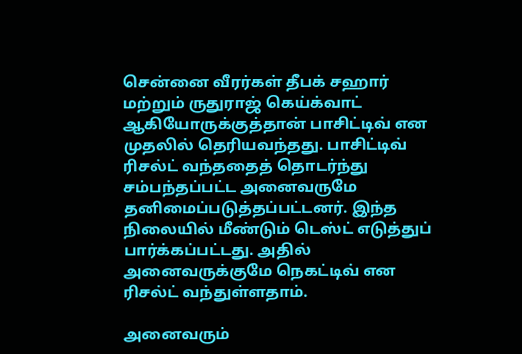சென்னை வீரர்கள் தீபக் சஹார் மற்றும் ருதுராஜ் கெய்க்வாட் ஆகியோருக்குத்தான் பாசிட்டிவ் என முதலில் தெரியவந்தது. பாசிட்டிவ் ரிசல்ட் வந்ததைத் தொடர்ந்து சம்பந்தப்பட்ட அனைவருமே தனிமைப்படுத்தப்பட்டனர். இந்த நிலையில் மீண்டும் டெஸ்ட் எடுத்துப் பார்க்கப்பட்டது. அதில் அனைவருக்குமே நெகட்டிவ் என ரிசல்ட் வந்துள்ளதாம்.

அனைவரும்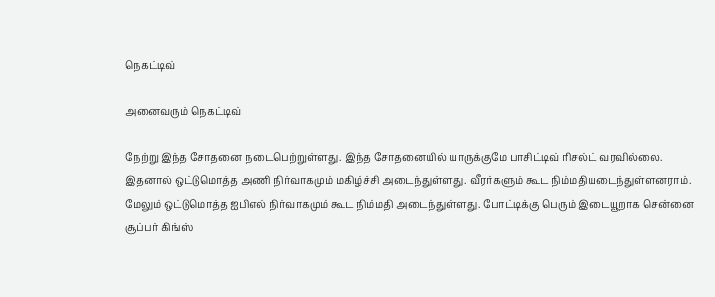நெகட்டிவ்

அனைவரும் நெகட்டிவ்

நேற்று இந்த சோதனை நடைபெற்றுள்ளது. இந்த சோதனையில் யாருக்குமே பாசிட்டிவ் ரிசல்ட் வரவில்லை. இதனால் ஒட்டுமொத்த அணி நிர்வாகமும் மகிழ்ச்சி அடைந்துள்ளது. வீரர்களும் கூட நிம்மதியடைந்துள்ளனராம். மேலும் ஒட்டுமொத்த ஐபிஎல் நிர்வாகமும் கூட நிம்மதி அடைந்துள்ளது. போட்டிக்கு பெரும் இடையூறாக சென்னை சூப்பர் கிங்ஸ்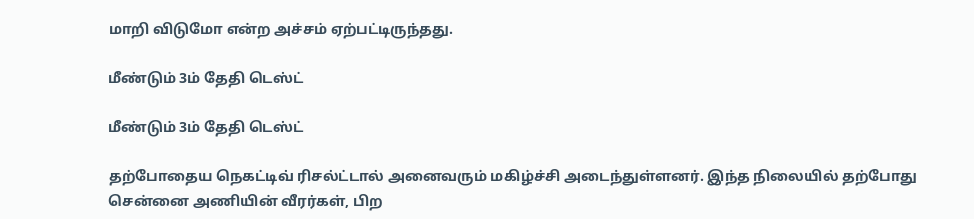மாறி விடுமோ என்ற அச்சம் ஏற்பட்டிருந்தது.

மீண்டும் 3ம் தேதி டெஸ்ட்

மீண்டும் 3ம் தேதி டெஸ்ட்

தற்போதைய நெகட்டிவ் ரிசல்ட்டால் அனைவரும் மகிழ்ச்சி அடைந்துள்ளனர். இந்த நிலையில் தற்போது சென்னை அணியின் வீரர்கள், பிற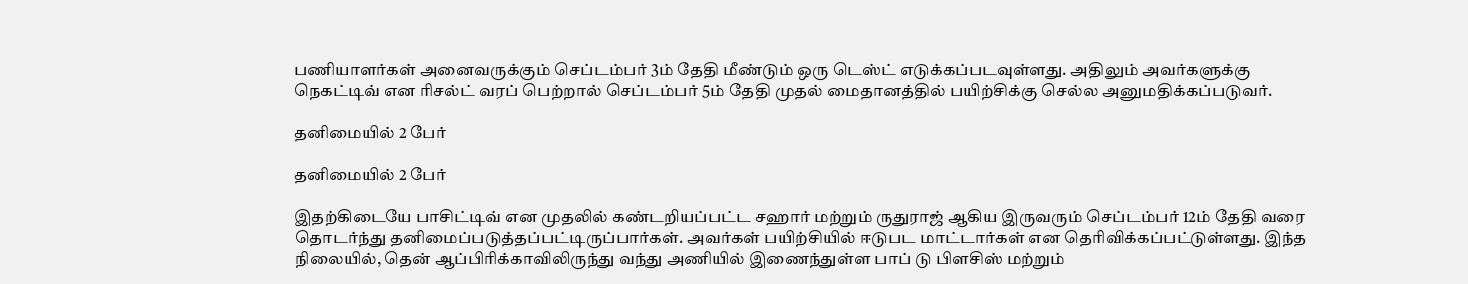பணியாளர்கள் அனைவருக்கும் செப்டம்பர் 3ம் தேதி மீண்டும் ஒரு டெஸ்ட் எடுக்கப்படவுள்ளது. அதிலும் அவர்களுக்கு நெகட்டிவ் என ரிசல்ட் வரப் பெற்றால் செப்டம்பர் 5ம் தேதி முதல் மைதானத்தில் பயிற்சிக்கு செல்ல அனுமதிக்கப்படுவர்.

தனிமையில் 2 பேர்

தனிமையில் 2 பேர்

இதற்கிடையே பாசிட்டிவ் என முதலில் கண்டறியப்பட்ட சஹார் மற்றும் ருதுராஜ் ஆகிய இருவரும் செப்டம்பர் 12ம் தேதி வரை தொடர்ந்து தனிமைப்படுத்தப்பட்டிருப்பார்கள். அவர்கள் பயிற்சியில் ஈடுபட மாட்டார்கள் என தெரிவிக்கப்பட்டுள்ளது. இந்த நிலையில், தென் ஆப்பிரிக்காவிலிருந்து வந்து அணியில் இணைந்துள்ள பாப் டு பிளசிஸ் மற்றும்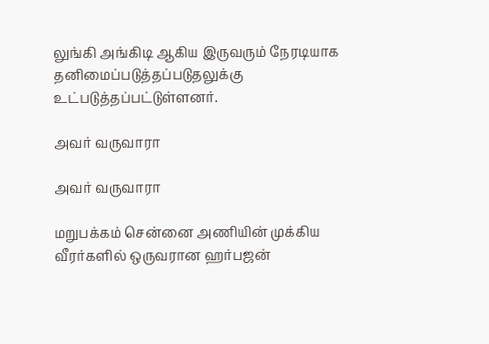லுங்கி அங்கிடி ஆகிய இருவரும் நேரடியாக தனிமைப்படுத்தப்படுதலுக்கு உட்படுத்தப்பட்டுள்ளனர்.

அவர் வருவாரா

அவர் வருவாரா

மறுபக்கம் சென்னை அணியின் முக்கிய வீரர்களில் ஒருவரான ஹர்பஜன்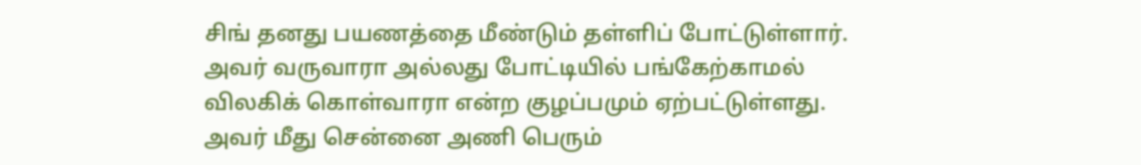சிங் தனது பயணத்தை மீண்டும் தள்ளிப் போட்டுள்ளார். அவர் வருவாரா அல்லது போட்டியில் பங்கேற்காமல் விலகிக் கொள்வாரா என்ற குழப்பமும் ஏற்பட்டுள்ளது. அவர் மீது சென்னை அணி பெரும்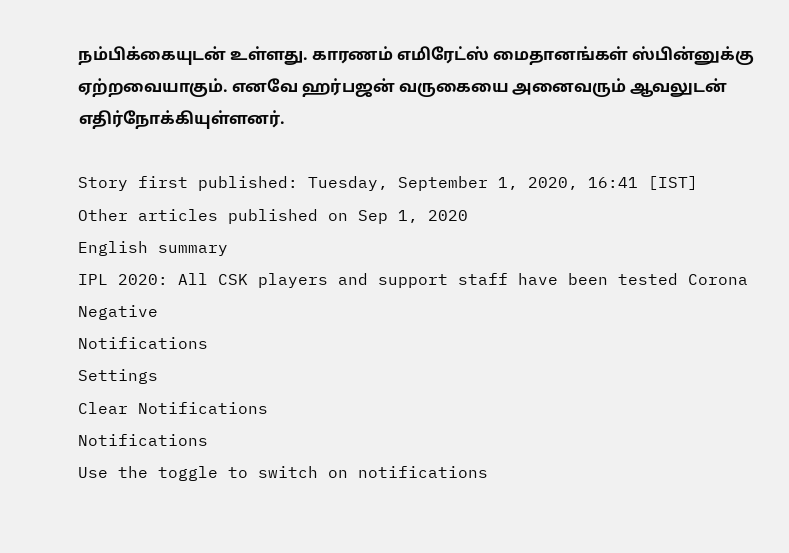நம்பிக்கையுடன் உள்ளது. காரணம் எமிரேட்ஸ் மைதானங்கள் ஸ்பின்னுக்கு ஏற்றவையாகும். எனவே ஹர்பஜன் வருகையை அனைவரும் ஆவலுடன் எதிர்நோக்கியுள்ளனர்.

Story first published: Tuesday, September 1, 2020, 16:41 [IST]
Other articles published on Sep 1, 2020
English summary
IPL 2020: All CSK players and support staff have been tested Corona Negative
Notifications
Settings
Clear Notifications
Notifications
Use the toggle to switch on notifications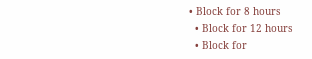• Block for 8 hours
  • Block for 12 hours
  • Block for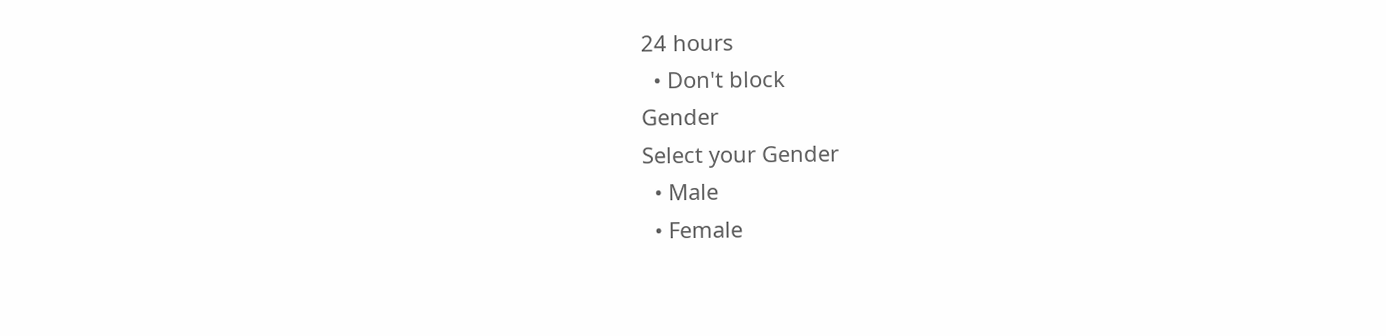24 hours
  • Don't block
Gender
Select your Gender
  • Male
  • Female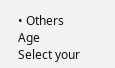• Others
Age
Select your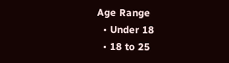Age Range
  • Under 18
  • 18 to 25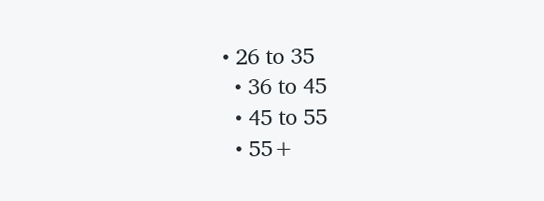• 26 to 35
  • 36 to 45
  • 45 to 55
  • 55+